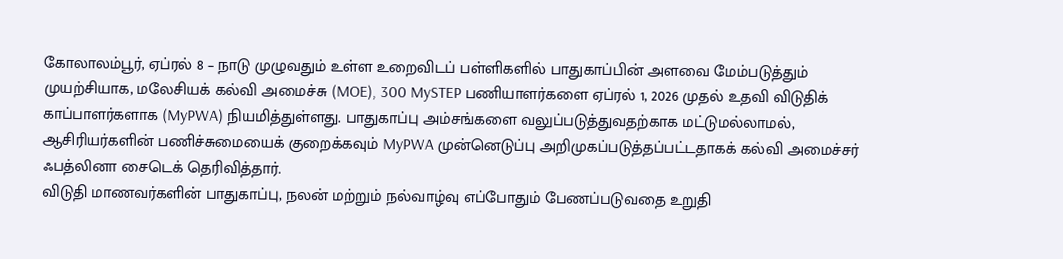கோலாலம்பூர், ஏப்ரல் 8 – நாடு முழுவதும் உள்ள உறைவிடப் பள்ளிகளில் பாதுகாப்பின் அளவை மேம்படுத்தும் முயற்சியாக, மலேசியக் கல்வி அமைச்சு (MOE), 300 MySTEP பணியாளர்களை ஏப்ரல் 1, 2026 முதல் உதவி விடுதிக் காப்பாளர்களாக (MyPWA) நியமித்துள்ளது. பாதுகாப்பு அம்சங்களை வலுப்படுத்துவதற்காக மட்டுமல்லாமல், ஆசிரியர்களின் பணிச்சுமையைக் குறைக்கவும் MyPWA முன்னெடுப்பு அறிமுகப்படுத்தப்பட்டதாகக் கல்வி அமைச்சர் ஃபத்லினா சைடெக் தெரிவித்தார்.
விடுதி மாணவர்களின் பாதுகாப்பு, நலன் மற்றும் நல்வாழ்வு எப்போதும் பேணப்படுவதை உறுதி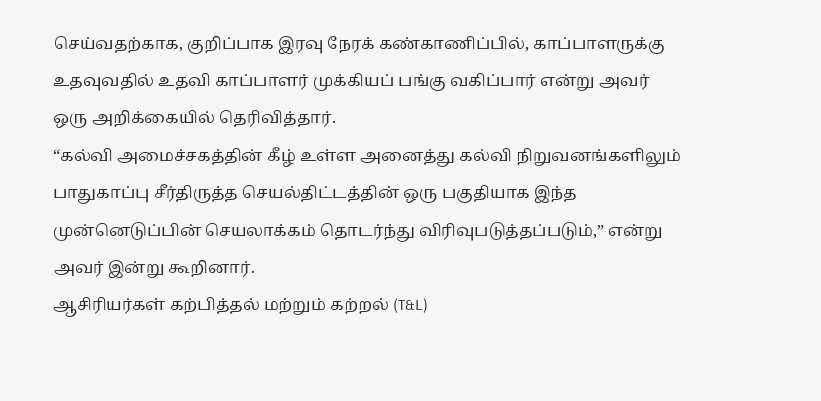செய்வதற்காக, குறிப்பாக இரவு நேரக் கண்காணிப்பில், காப்பாளருக்கு உதவுவதில் உதவி காப்பாளர் முக்கியப் பங்கு வகிப்பார் என்று அவர் ஒரு அறிக்கையில் தெரிவித்தார்.
“கல்வி அமைச்சகத்தின் கீழ் உள்ள அனைத்து கல்வி நிறுவனங்களிலும் பாதுகாப்பு சீர்திருத்த செயல்திட்டத்தின் ஒரு பகுதியாக இந்த முன்னெடுப்பின் செயலாக்கம் தொடர்ந்து விரிவுபடுத்தப்படும்,” என்று அவர் இன்று கூறினார்.
ஆசிரியர்கள் கற்பித்தல் மற்றும் கற்றல் (T&L)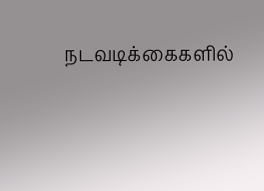நடவடிக்கைகளில்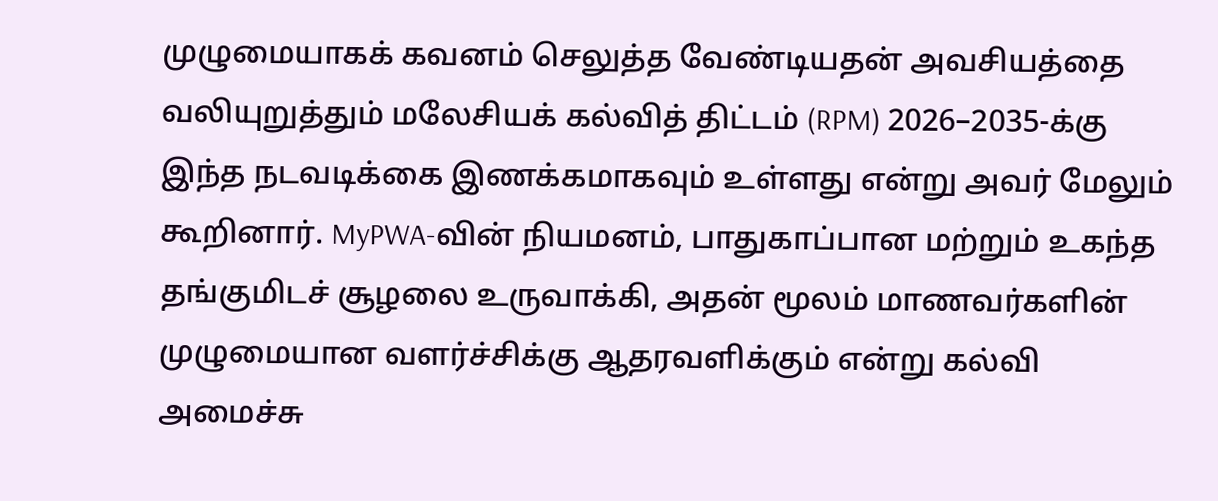முழுமையாகக் கவனம் செலுத்த வேண்டியதன் அவசியத்தை வலியுறுத்தும் மலேசியக் கல்வித் திட்டம் (RPM) 2026–2035-க்கு இந்த நடவடிக்கை இணக்கமாகவும் உள்ளது என்று அவர் மேலும் கூறினார். MyPWA-வின் நியமனம், பாதுகாப்பான மற்றும் உகந்த தங்குமிடச் சூழலை உருவாக்கி, அதன் மூலம் மாணவர்களின் முழுமையான வளர்ச்சிக்கு ஆதரவளிக்கும் என்று கல்வி அமைச்சு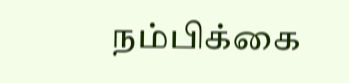நம்பிக்கை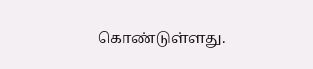கொண்டுள்ளது.